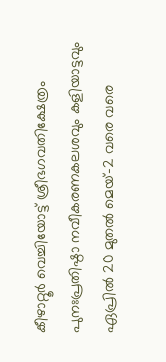കീഴാറ്റൂര്‍ വെച്ചിയോട്ട് ശ്രീഭഗവതിക്ഷേത്രം പുനഃപ്രതിഷ്ഠാ നവീകരണകലശവും കളിയാട്ടവും ഏപ്രില്‍ 20 മുതല്‍ മെയ്-2 വരെ വരെ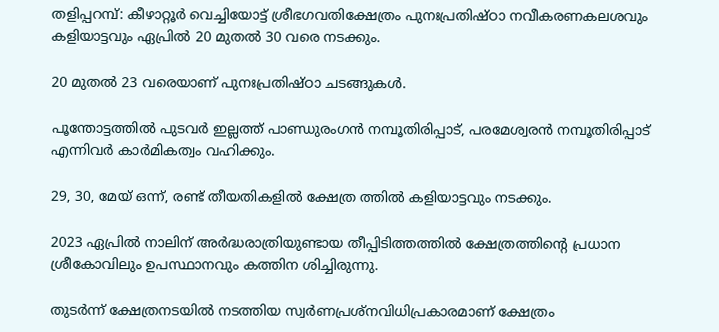തളിപ്പറമ്പ്: കീഴാറ്റൂര്‍ വെച്ചിയോട്ട് ശ്രീഭഗവതിക്ഷേത്രം പുനഃപ്രതിഷ്ഠാ നവീകരണകലശവും കളിയാട്ടവും ഏപ്രില്‍ 20 മുതല്‍ 30 വരെ നടക്കും.

20 മുതല്‍ 23 വരെയാണ് പുനഃപ്രതിഷ്ഠാ ചടങ്ങുകള്‍.

പൂന്തോട്ടത്തില്‍ പുടവര്‍ ഇല്ലത്ത് പാണ്ഡുരംഗന്‍ നമ്പൂതിരിപ്പാട്, പരമേശ്വരന്‍ നമ്പൂതിരിപ്പാട് എന്നിവര്‍ കാര്‍മികത്വം വഹിക്കും.

29, 30, മേയ് ഒന്ന്, രണ്ട് തീയതികളില്‍ ക്ഷേത്ര ത്തില്‍ കളിയാട്ടവും നടക്കും.

2023 ഏപ്രില്‍ നാലിന് അര്‍ദ്ധരാത്രിയുണ്ടായ തീപ്പിടിത്തത്തില്‍ ക്ഷേത്രത്തിന്റെ പ്രധാന ശ്രീകോവിലും ഉപസ്ഥാനവും കത്തിന ശിച്ചിരുന്നു.

തുടര്‍ന്ന് ക്ഷേത്രനടയില്‍ നടത്തിയ സ്വര്‍ണപ്രശ്‌നവിധിപ്രകാരമാണ് ക്ഷേത്രം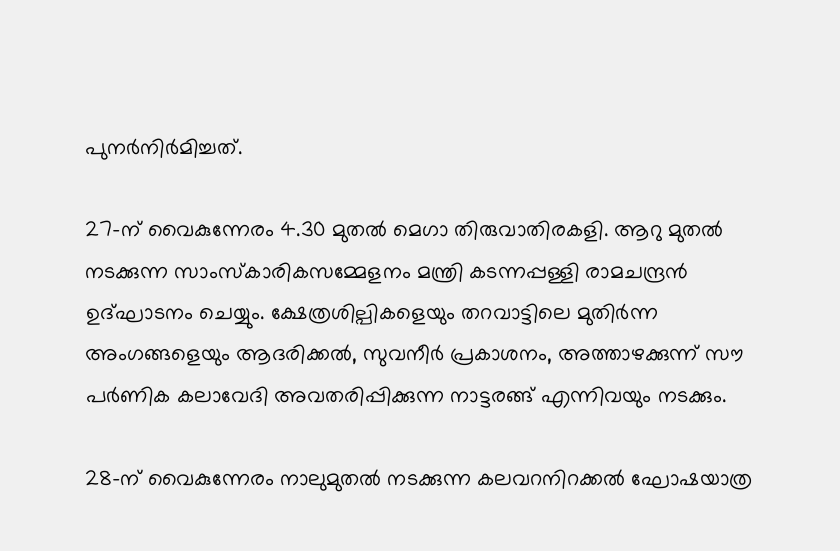പുനര്‍നിര്‍മിച്ചത്.

27-ന് വൈകുന്നേരം 4.30 മുതല്‍ മെഗാ തിരുവാതിരകളി. ആറു മുതല്‍ നടക്കുന്ന സാംസ്‌കാരികസമ്മേളനം മന്ത്രി കടന്നപ്പള്ളി രാമചന്ദ്രന്‍ ഉദ്ഘാടനം ചെയ്യും. ക്ഷേത്രശില്പികളെയും തറവാട്ടിലെ മുതിര്‍ന്ന അംഗങ്ങളെയും ആദരിക്കല്‍, സുവനീര്‍ പ്രകാശനം, അത്താഴക്കുന്ന് സൗ പര്‍ണിക കലാവേദി അവതരിപ്പിക്കുന്ന നാട്ടരങ്ങ് എന്നിവയും നടക്കും.

28-ന് വൈകുന്നേരം നാലുമുതല്‍ നടക്കുന്ന കലവറനിറക്കല്‍ ഘോഷയാത്ര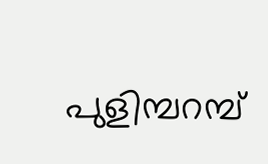പുളിമ്പറമ്പ്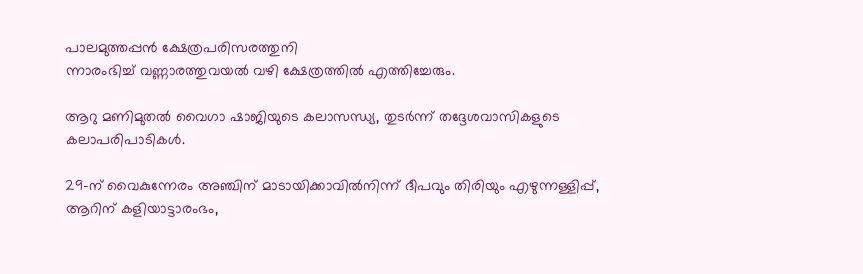പാലമുത്തപ്പന്‍ ക്ഷേത്രപരിസരത്തുനി
ന്നാരംഭിച്ച് വണ്ണാരത്തുവയല്‍ വഴി ക്ഷേത്രത്തില്‍ എത്തിച്ചേരും.

ആറു മണിമുതല്‍ വൈഗാ ഷാജിയുടെ കലാസന്ധ്യ, തുടര്‍ന്ന് തദ്ദേശവാസികളുടെ കലാപരിപാടികള്‍.

29-ന് വൈകുന്നേരം അഞ്ചിന് മാടായിക്കാവില്‍നിന്ന് ദീപവും തിരിയും എഴുന്നള്ളിപ്പ്, ആറിന് കളിയാട്ടാരംഭം,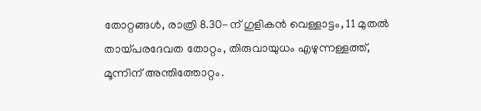തോറ്റങ്ങള്‍, രാത്രി 8.30-ന് ഗുളികന്‍ വെള്ളാട്ടം, 11 മുതല്‍ തായ്പരദേവത തോറ്റം, തിരുവായുധം എഴുന്നള്ളത്ത്, മൂന്നിന് അന്തിത്തോറ്റം.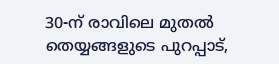30-ന് രാവിലെ മുതല്‍ തെയ്യങ്ങളുടെ പുറപ്പാട്,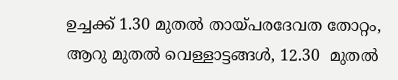ഉച്ചക്ക് 1.30 മുതല്‍ തായ്പരദേവത തോറ്റം, ആറു മുതല്‍ വെള്ളാട്ടങ്ങള്‍, 12.30  മുതല്‍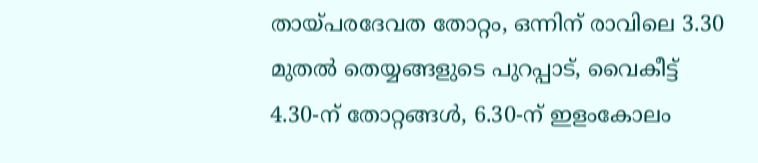തായ്പരദേവത തോറ്റം, ഒന്നിന് രാവിലെ 3.30 മുതല്‍ തെയ്യങ്ങളുടെ പുറപ്പാട്, വൈകീട്ട് 4.30-ന് തോറ്റങ്ങള്‍, 6.30-ന് ഇളംകോലം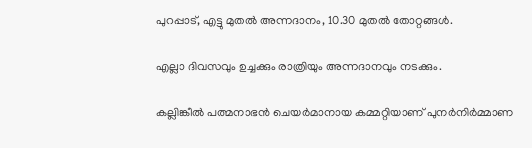പുറപ്പാട്, എട്ടു മുതല്‍ അന്നദാനം, 10.30 മുതല്‍ തോറ്റങ്ങള്‍.

എല്ലാ ദിവസവും ഉച്ചക്കും രാത്രിയും അന്നദാനവും നടക്കും.

കല്ലിങ്കീല്‍ പത്മനാഭന്‍ ചെയര്‍മാനായ കമ്മറ്റിയാണ് പുനര്‍നിര്‍മ്മാണ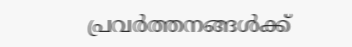പ്രവര്‍ത്തനങ്ങള്‍ക്ക്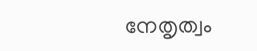നേതൃത്വം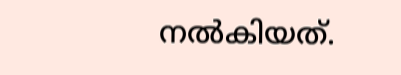നല്‍കിയത്.